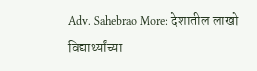Adv. Sahebrao More: देशातील लाखो विद्यार्थ्यांच्या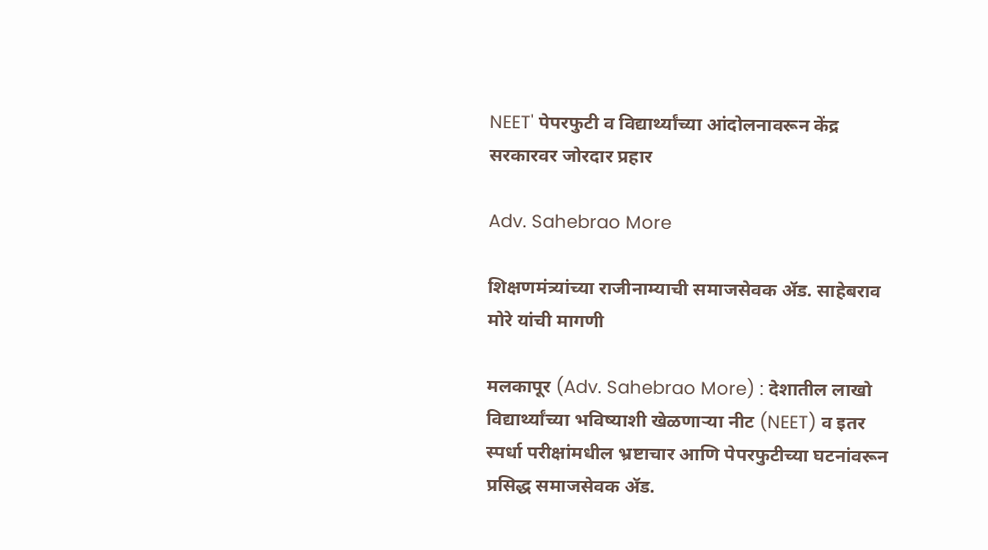NEET' पेपरफुटी व विद्यार्थ्यांच्या आंदोलनावरून केंद्र सरकारवर जोरदार प्रहार

Adv. Sahebrao More

शिक्षणमंत्र्यांच्या राजीनाम्याची समाजसेवक ॲड. साहेबराव मोरे यांची मागणी

मलकापूर (Adv. Sahebrao More) : देशातील लाखो विद्यार्थ्यांच्या भविष्याशी खेळणाऱ्या नीट (NEET) व इतर स्पर्धा परीक्षांमधील भ्रष्टाचार आणि पेपरफुटीच्या घटनांवरून प्रसिद्ध समाजसेवक ॲड.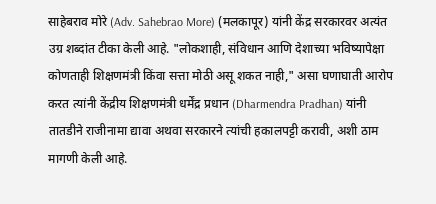साहेबराव मोरे (Adv. Sahebrao More) (मलकापूर) यांनी केंद्र सरकारवर अत्यंत उग्र शब्दांत टीका केली आहे. "लोकशाही, संविधान आणि देशाच्या भविष्यापेक्षा कोणताही शिक्षणमंत्री किंवा सत्ता मोठी असू शकत नाही," असा घणाघाती आरोप करत त्यांनी केंद्रीय शिक्षणमंत्री धर्मेंद्र प्रधान (Dharmendra Pradhan) यांनी तातडीने राजीनामा द्यावा अथवा सरकारने त्यांची हकालपट्टी करावी, अशी ठाम मागणी केली आहे.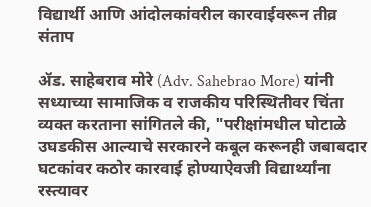विद्यार्थी आणि आंदोलकांवरील कारवाईवरून तीव्र संताप

ॲड. साहेबराव मोरे (Adv. Sahebrao More) यांनी सध्याच्या सामाजिक व राजकीय परिस्थितीवर चिंता व्यक्त करताना सांगितले की, "परीक्षांमधील घोटाळे उघडकीस आल्याचे सरकारने कबूल करूनही जबाबदार घटकांवर कठोर कारवाई होण्याऐवजी विद्यार्थ्यांना रस्त्यावर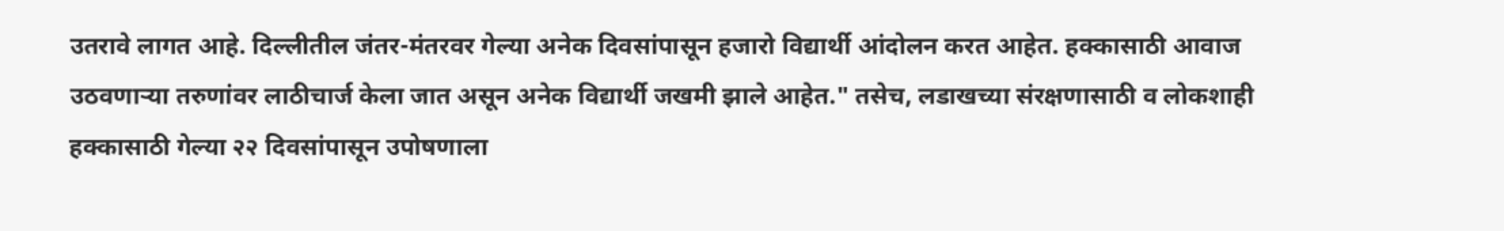उतरावे लागत आहे. दिल्लीतील जंतर-मंतरवर गेल्या अनेक दिवसांपासून हजारो विद्यार्थी आंदोलन करत आहेत. हक्कासाठी आवाज उठवणाऱ्या तरुणांवर लाठीचार्ज केला जात असून अनेक विद्यार्थी जखमी झाले आहेत." तसेच, लडाखच्या संरक्षणासाठी व लोकशाही हक्कासाठी गेल्या २२ दिवसांपासून उपोषणाला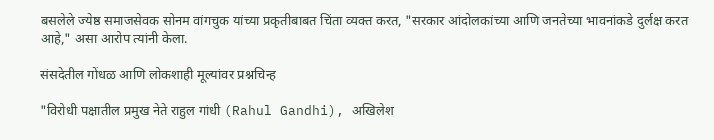बसलेले ज्येष्ठ समाजसेवक सोनम वांगचुक यांच्या प्रकृतीबाबत चिंता व्यक्त करत, "सरकार आंदोलकांच्या आणि जनतेच्या भावनांकडे दुर्लक्ष करत आहे," असा आरोप त्यांनी केला.

संसदेतील गोंधळ आणि लोकशाही मूल्यांवर प्रश्नचिन्ह

"विरोधी पक्षातील प्रमुख नेते राहुल गांधी (Rahul Gandhi), अखिलेश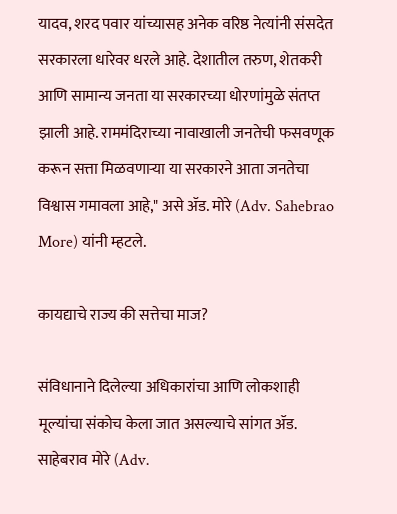यादव, शरद पवार यांच्यासह अनेक वरिष्ठ नेत्यांनी संसदेत सरकारला धारेवर धरले आहे. देशातील तरुण, शेतकरी आणि सामान्य जनता या सरकारच्या धोरणांमुळे संतप्त झाली आहे. राममंदिराच्या नावाखाली जनतेची फसवणूक करून सत्ता मिळवणाऱ्या या सरकारने आता जनतेचा विश्वास गमावला आहे," असे ॲड. मोरे (Adv. Sahebrao More) यांनी म्हटले.

कायद्याचे राज्य की सत्तेचा माज?

संविधानाने दिलेल्या अधिकारांचा आणि लोकशाही मूल्यांचा संकोच केला जात असल्याचे सांगत ॲड. साहेबराव मोरे (Adv.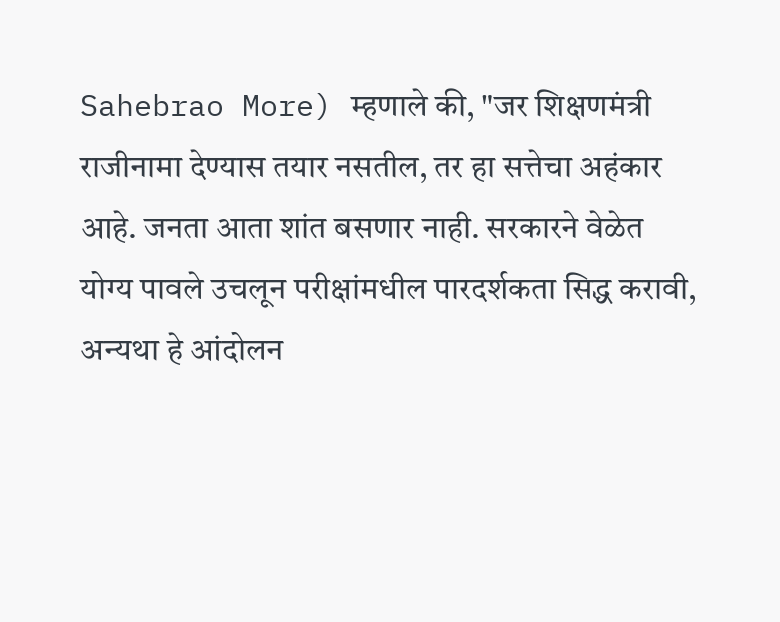Sahebrao More) म्हणाले की, "जर शिक्षणमंत्री राजीनामा देण्यास तयार नसतील, तर हा सत्तेचा अहंकार आहे. जनता आता शांत बसणार नाही. सरकारने वेळेत योग्य पावले उचलून परीक्षांमधील पारदर्शकता सिद्ध करावी, अन्यथा हे आंदोलन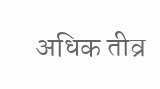अधिक तीव्र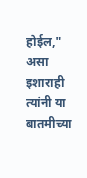होईल," असा इशाराही त्यांनी या बातमीच्या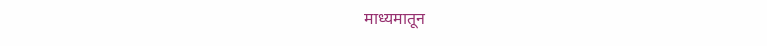माध्यमातून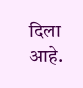दिला आहे.